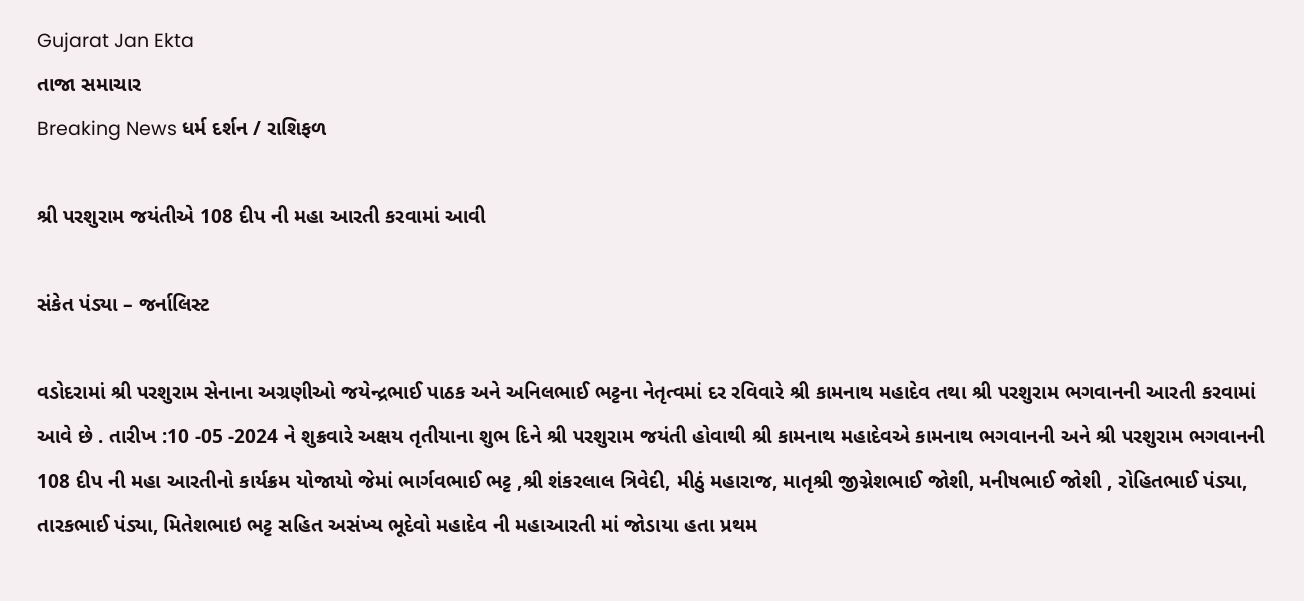Gujarat Jan Ekta
તાજા સમાચાર
Breaking News ધર્મ દર્શન / રાશિફળ

શ્રી પરશુરામ જયંતીએ 108 દીપ ની મહા આરતી કરવામાં આવી

સંકેત પંડ્યા – જર્નાલિસ્ટ

વડોદરામાં શ્રી પરશુરામ સેનાના અગ્રણીઓ જયેન્દ્રભાઈ પાઠક અને અનિલભાઈ ભટ્ટના નેતૃત્વમાં દર રવિવારે શ્રી કામનાથ મહાદેવ તથા શ્રી પરશુરામ ભગવાનની આરતી કરવામાં આવે છે . તારીખ :10 -05 -2024 ને શુક્રવારે અક્ષય તૃતીયાના શુભ દિને શ્રી પરશુરામ જયંતી હોવાથી શ્રી કામનાથ મહાદેવએ કામનાથ ભગવાનની અને શ્રી પરશુરામ ભગવાનની 108 દીપ ની મહા આરતીનો કાર્યક્રમ યોજાયો જેમાં ભાર્ગવભાઈ ભટ્ટ ,શ્રી શંકરલાલ ત્રિવેદી, મીઠું મહારાજ, માતૃશ્રી જીગ્નેશભાઈ જોશી, મનીષભાઈ જોશી , રોહિતભાઈ પંડ્યા, તારકભાઈ પંડ્યા, મિતેશભાઇ ભટ્ટ સહિત અસંખ્ય ભૂદેવો મહાદેવ ની મહાઆરતી માં જોડાયા હતા પ્રથમ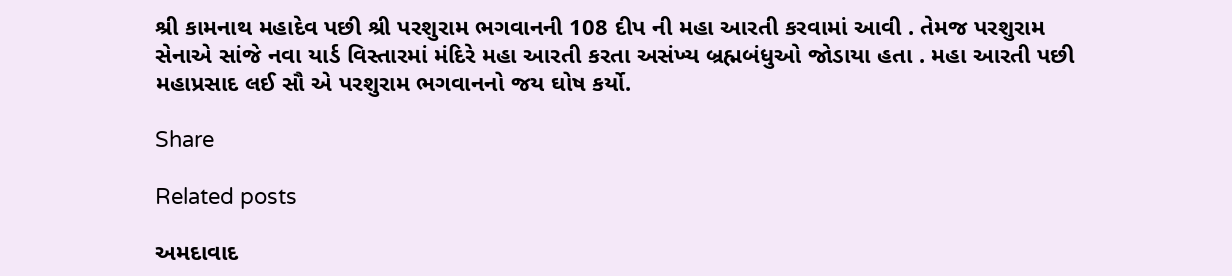શ્રી કામનાથ મહાદેવ પછી શ્રી પરશુરામ ભગવાનની 108 દીપ ની મહા આરતી કરવામાં આવી . તેમજ પરશુરામ સેનાએ સાંજે નવા યાર્ડ વિસ્તારમાં મંદિરે મહા આરતી કરતા અસંખ્ય બ્રહ્મબંધુઓ જોડાયા હતા . મહા આરતી પછી મહાપ્રસાદ લઈ સૌ એ પરશુરામ ભગવાનનો જય ઘોષ કર્યો.

Share

Related posts

અમદાવાદ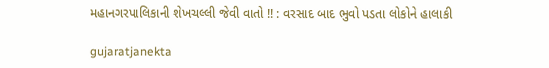મહાનગરપાલિકાની શેખચલ્લી જેવી વાતો !! : વરસાદ બાદ ભુવો પડતા લોકોને હાલાકી

gujaratjanekta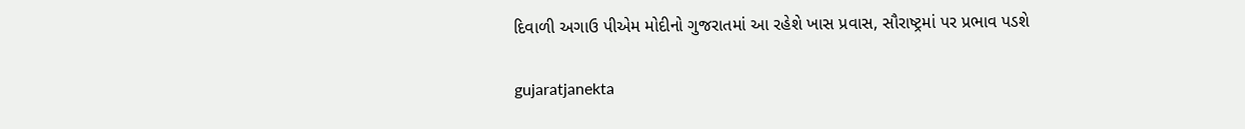દિવાળી અગાઉ પીએમ મોદીનો ગુજરાતમાં આ રહેશે ખાસ પ્રવાસ, સૌરાષ્ટ્રમાં પર પ્રભાવ પડશે

gujaratjanekta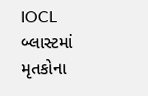IOCL બ્લાસ્ટમાં મૃતકોના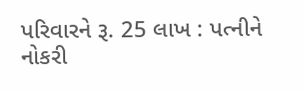પરિવારને રૂ. 25 લાખ : પત્નીને નોકરી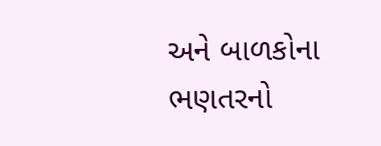અને બાળકોના ભણતરનો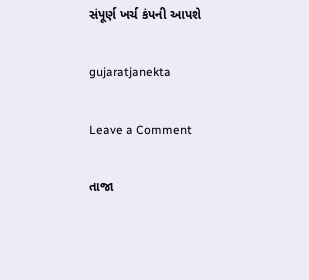સંપૂર્ણ ખર્ચ કંપની આપશે

gujaratjanekta

Leave a Comment

તાજા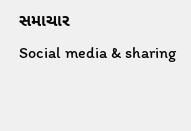સમાચાર
Social media & sharing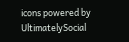icons powered by UltimatelySocial